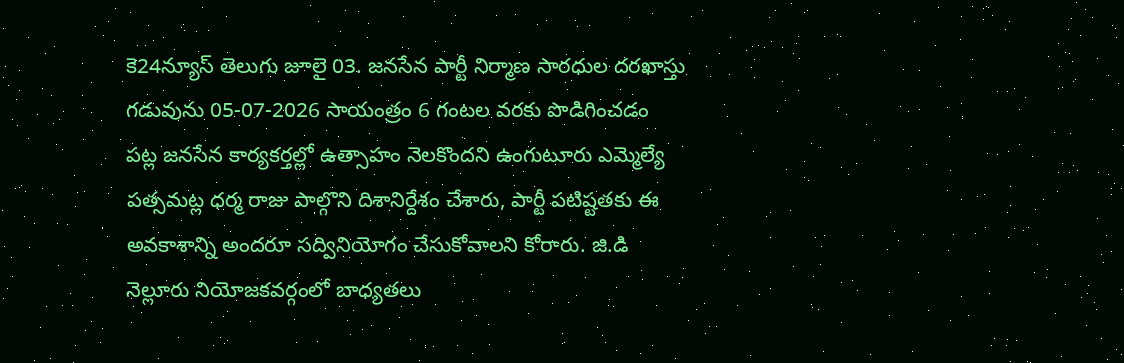కె24న్యూస్ తెలుగు జూలై 03. జనసేన పార్టీ నిర్మాణ సారధుల దరఖాస్తు గడువును 05-07-2026 సాయంత్రం 6 గంటల వరకు పొడిగించడం పట్ల జనసేన కార్యకర్తల్లో ఉత్సాహం నెలకొందని ఉంగుటూరు ఎమ్మెల్యే పత్సమట్ల ధర్మ రాజు పాల్గొని దిశానిర్దేశం చేశారు, పార్టీ పటిష్టతకు ఈ అవకాశాన్ని అందరూ సద్వినియోగం చేసుకోవాలని కోరారు. జి.డి నెల్లూరు నియోజకవర్గంలో బాధ్యతలు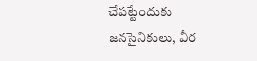చేపట్టేందుకు జనసైనికులు, వీర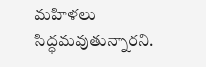మహిళలు సిద్ధమవుతున్నారని.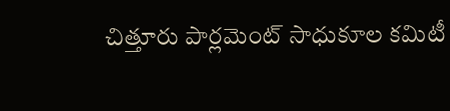చిత్తూరు పార్లమెంట్ సాధుకూల కమిటీ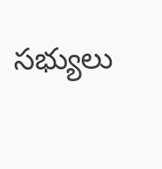సభ్యులు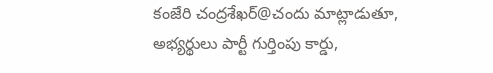కంజేరి చంద్రశేఖర్@చందు మాట్లాడుతూ, అభ్యర్థులు పార్టీ గుర్తింపు కార్డు,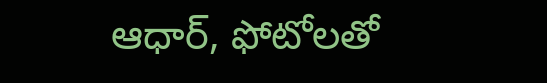ఆధార్, ఫోటోలతో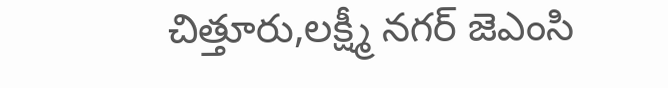చిత్తూరు,లక్ష్మీ నగర్ జెఎంసి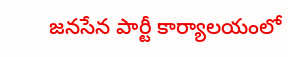జనసేన పార్టీ కార్యాలయంలో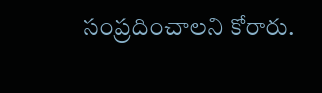సంప్రదించాలని కోరారు.